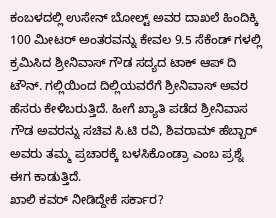ಕಂಬಳದಲ್ಲಿ ಉಸೇನ್ ಬೋಲ್ಟ್ ಅವರ ದಾಖಲೆ ಹಿಂದಿಕ್ಕಿ 100 ಮೀಟರ್ ಅಂತರವನ್ನು ಕೇವಲ 9.5 ಸೆಕೆಂಡ್ ಗಳಲ್ಲಿ ಕ್ರಮಿಸಿದ ಶ್ರೀನಿವಾಸ್ ಗೌಡ ಸದ್ಯದ ಟಾಕ್ ಆಪ್ ದಿ ಟೌನ್. ಗಲ್ಲಿಯಿಂದ ದಿಲ್ಲಿಯವರೆಗೆ ಶ್ರೀನಿವಾಸ್ ಅವರ ಹೆಸರು ಕೇಳಿಬರುತ್ತಿದೆ. ಹೀಗೆ ಖ್ಯಾತಿ ಪಡೆದ ಶ್ರೀನಿವಾಸ ಗೌಡ ಅವರನ್ನು ಸಚಿವ ಸಿ.ಟಿ ರವಿ, ಶಿವರಾಮ್ ಹೆಬ್ಬಾರ್ ಅವರು ತಮ್ಮ ಪ್ರಚಾರಕ್ಕೆ ಬಳಸಿಕೊಂಡ್ರಾ ಎಂಬ ಪ್ರಶ್ನೆ ಈಗ ಕಾಡುತ್ತಿದೆ.
ಖಾಲಿ ಕವರ್ ನೀಡಿದ್ದೇಕೆ ಸರ್ಕಾರ?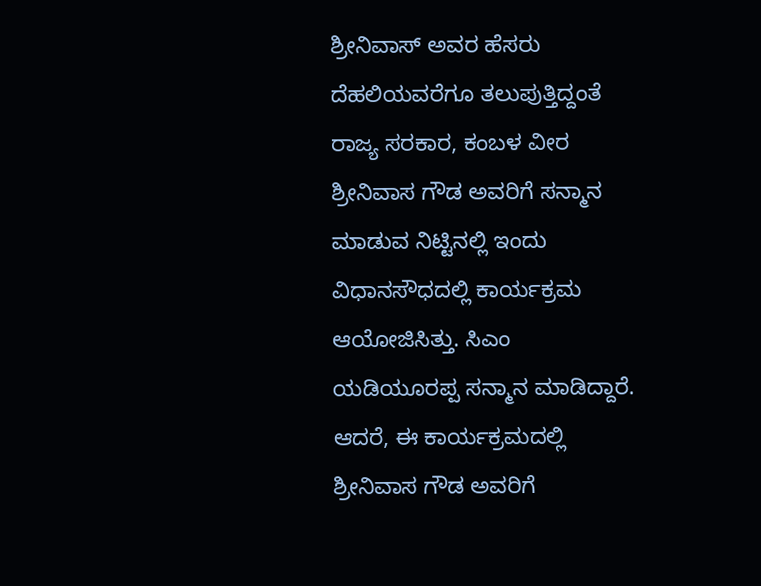ಶ್ರೀನಿವಾಸ್ ಅವರ ಹೆಸರು ದೆಹಲಿಯವರೆಗೂ ತಲುಪುತ್ತಿದ್ದಂತೆ ರಾಜ್ಯ ಸರಕಾರ, ಕಂಬಳ ವೀರ ಶ್ರೀನಿವಾಸ ಗೌಡ ಅವರಿಗೆ ಸನ್ಮಾನ ಮಾಡುವ ನಿಟ್ಟಿನಲ್ಲಿ ಇಂದು ವಿಧಾನಸೌಧದಲ್ಲಿ ಕಾರ್ಯಕ್ರಮ ಆಯೋಜಿಸಿತ್ತು. ಸಿಎಂ ಯಡಿಯೂರಪ್ಪ ಸನ್ಮಾನ ಮಾಡಿದ್ದಾರೆ. ಆದರೆ, ಈ ಕಾರ್ಯಕ್ರಮದಲ್ಲಿ ಶ್ರೀನಿವಾಸ ಗೌಡ ಅವರಿಗೆ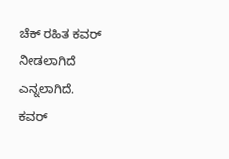ಚೆಕ್ ರಹಿತ ಕವರ್ ನೀಡಲಾಗಿದೆ ಎನ್ನಲಾಗಿದೆ.
ಕವರ್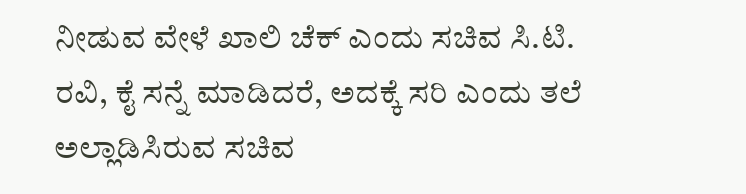ನೀಡುವ ವೇಳೆ ಖಾಲಿ ಚೆಕ್ ಎಂದು ಸಚಿವ ಸಿ.ಟಿ. ರವಿ, ಕೈ ಸನ್ನೆ ಮಾಡಿದರೆ, ಅದಕ್ಕೆ ಸರಿ ಎಂದು ತಲೆ ಅಲ್ಲಾಡಿಸಿರುವ ಸಚಿವ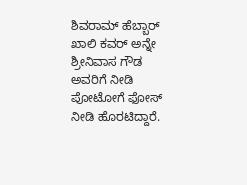ಶಿವರಾಮ್ ಹೆಬ್ಬಾರ್ ಖಾಲಿ ಕವರ್ ಅನ್ನೇ ಶ್ರೀನಿವಾಸ ಗೌಡ ಅವರಿಗೆ ನೀಡಿ ಪೋಟೋಗೆ ಫೋಸ್ ನೀಡಿ ಹೊರಟಿದ್ದಾರೆ.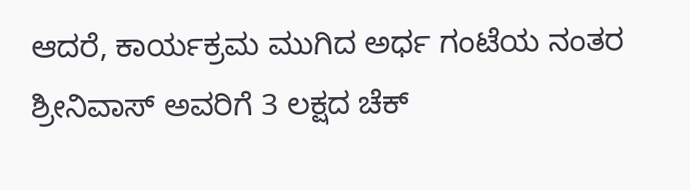ಆದರೆ, ಕಾರ್ಯಕ್ರಮ ಮುಗಿದ ಅರ್ಧ ಗಂಟೆಯ ನಂತರ ಶ್ರೀನಿವಾಸ್ ಅವರಿಗೆ 3 ಲಕ್ಷದ ಚೆಕ್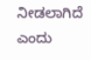ನೀಡಲಾಗಿದೆ ಎಂದು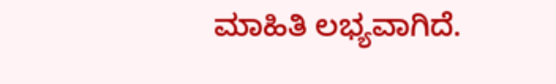ಮಾಹಿತಿ ಲಭ್ಯವಾಗಿದೆ.